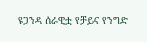ዩጋንዳ ሰራዊቷ የቻይና የንግድ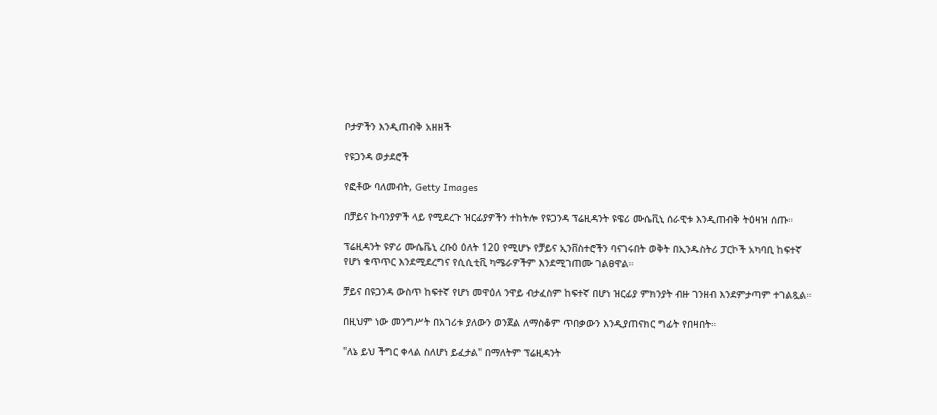ቦታዎችን እንዲጠብቅ አዘዘች

የዩጋንዳ ወታደሮች

የፎቶው ባለመብት, Getty Images

በቻይና ኩባንያዎች ላይ የሚደረጉ ዝርፊያዎችን ተከትሎ የዩጋንዳ ፕሬዚዳንት ዩዌሪ ሙሴቪኒ ሰራዊቱ እንዲጠብቅ ትዕዛዝ ሰጡ።

ፕሬዚዳንት ዩዎሪ ሙሴቬኒ ረቡዕ ዕለት 120 የሚሆኑ የቻይና ኢንቨስተሮችን ባናገሩበት ወቅት በኢንዱስትሪ ፓርኮች አካባቢ ከፍተኛ የሆነ ቁጥጥር እንደሚደረግና የሲሲቲቪ ካሜራዎችም እንደሚገጠሙ ገልፀዋል።

ቻይና በዩጋንዳ ውስጥ ከፍተኛ የሆነ መዋዕለ ንዋይ ብታፈስም ከፍተኛ በሆነ ዝርፊያ ምክንያት ብዙ ገንዘብ እንደምታጣም ተገልጿል።

በዚህም ነው መንግሥት በአገሪቱ ያለውን ወንጀል ለማስቆም ጥበቃውን እንዲያጠናክር ግፊት የበዛበት።

"ለኔ ይህ ችግር ቀላል ስለሆነ ይፈታል" በማለትም ፕሬዚዳንት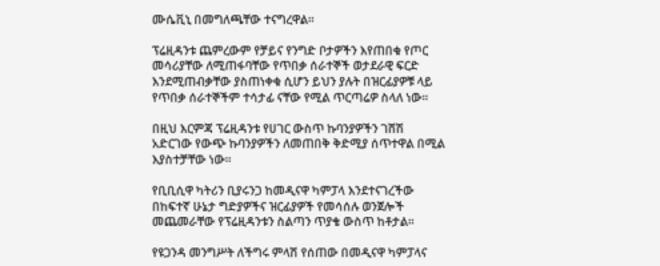ሙሴቪኒ በመግለጫቸው ተናግረዋል።

ፕሬዚዳንቱ ጨምረውም የቻይና የንግድ ቦታዎችን እየጠበቁ የጦር መሳሪያቸው ለሚጠፋባቸው የጥበቃ ሰራተኞች ወታደራዊ ፍርድ እንደሚጠብቃቸው ያስጠነቀቁ ሲሆን ይህን ያሉት በዝርፊያዎቹ ላይ የጥበቃ ሰራተኞችም ተሳታፊ ናቸው የሚል ጥርጣሬዎ ስላለ ነው።

በዚህ እርምጃ ፕሬዚዳንቱ የሀገር ውስጥ ኩባንያዎችን ገሸሽ አድርገው የውጭ ኩባንያዎችን ለመጠበቅ ቅድሚያ ሰጥተዋል በሚል እያስተቻቸው ነው።

የቢቢሲዋ ካትሪን ቢያሩንጋ ከመዲናዋ ካምፓላ እንደተናገረችው በከፍተኛ ሁኔታ ግድያዎችና ዝርፊያዎች የመሳሰሉ ወንጀሎች መጨመራቸው የፕሬዚዳንቱን ስልጣን ጥያቄ ውስጥ ከቶታል።

የዩጋንዳ መንግሥት ለችግሩ ምላሽ የሰጠው በመዲናዋ ካምፓላና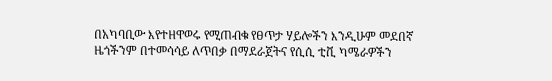በአካባቢው እየተዘዋወሩ የሚጠብቁ የፀጥታ ሃይሎችን እንዲሁም መደበኛ ዜጎችንም በተመሳሳይ ለጥበቃ በማደራጀትና የሲሲ ቲቪ ካሜራዎችን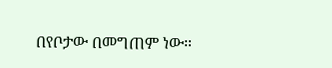በየቦታው በመግጠም ነው።